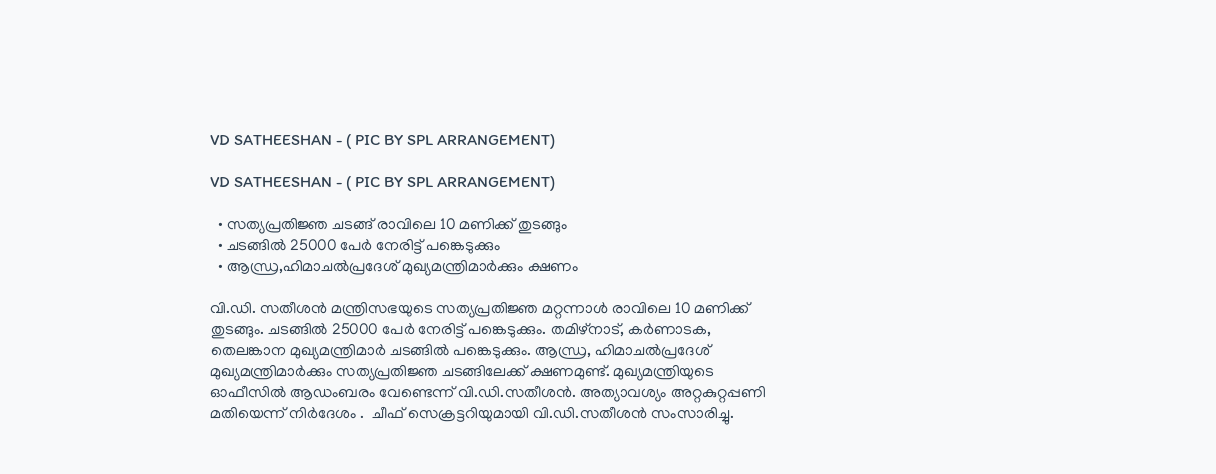VD SATHEESHAN - ( PIC BY SPL ARRANGEMENT)

VD SATHEESHAN - ( PIC BY SPL ARRANGEMENT)

  • സത്യപ്രതിജ്ഞ ചടങ്ങ് രാവിലെ 10 മണിക്ക് തുടങ്ങും
  • ചടങ്ങില്‍ 25000 പേര്‍ നേരിട്ട് പങ്കെടുക്കും
  • ആന്ധ്ര,ഹിമാചല്‍പ്രദേശ് മുഖ്യമന്ത്രിമാര്‍ക്കും ക്ഷണം

വി.ഡി. സതീശന്‍ മന്ത്രിസഭയുടെ സത്യപ്രതിജ്ഞ മറ്റന്നാള്‍ രാവിലെ 10 മണിക്ക് തുടങ്ങും. ചടങ്ങില്‍ 25000 പേര്‍ നേരിട്ട് പങ്കെടുക്കും. തമിഴ്നാട്, കര്‍ണാടക, തെലങ്കാന മുഖ്യമന്ത്രിമാര്‍ ചടങ്ങില്‍ പങ്കെടുക്കും. ആന്ധ്ര, ഹിമാചല്‍പ്രദേശ് മുഖ്യമന്ത്രിമാര്‍ക്കും സത്യപ്രതിജ്ഞ ചടങ്ങിലേക്ക് ക്ഷണമുണ്ട്. മുഖ്യമന്ത്രിയുടെ ഓഫീസില്‍ ആഡംബരം വേണ്ടെന്ന് വി.ഡി.സതീശന്‍. അത്യാവശ്യം അറ്റകുറ്റപ്പണി മതിയെന്ന് നിര്‍ദേശം .  ചീഫ് സെക്രട്ടറിയുമായി വി.ഡി.സതീശന്‍ സംസാരിച്ചു.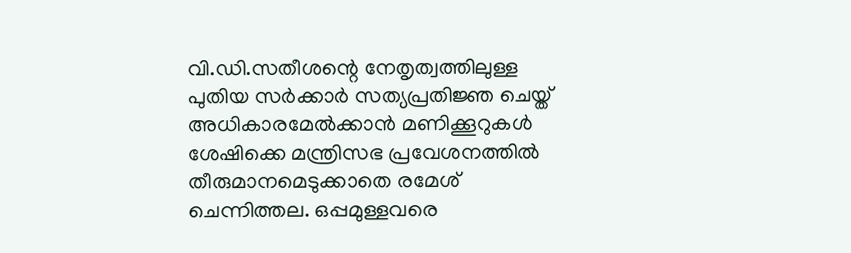വി.ഡി.സതീശന്റെ നേതൃത്വത്തിലുള്ള പുതിയ സര്‍ക്കാര്‍ സത്യപ്രതിജ്ഞ ചെയ്ത് അധികാരമേല്‍ക്കാന്‍ മണിക്കൂറുകള്‍ ശേഷിക്കെ മന്ത്രിസഭ പ്രവേശനത്തില്‍ തീരുമാനമെടുക്കാതെ രമേശ് ചെന്നിത്തല. ഒപ്പമുള്ളവരെ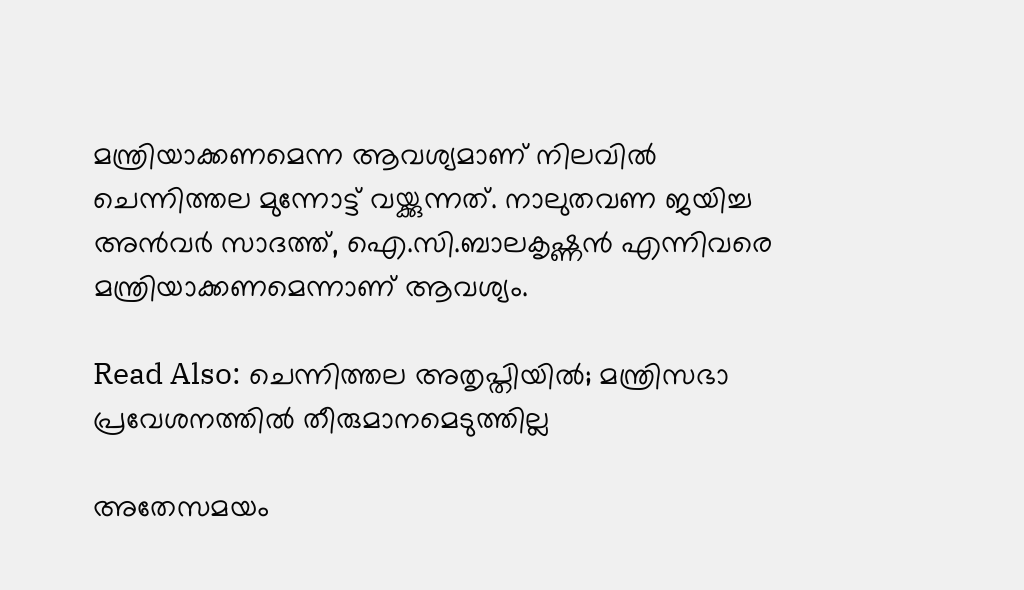മന്ത്രിയാക്കണമെന്ന ആവശ്യമാണ് നിലവില്‍ ചെന്നിത്തല മുന്നോട്ട് വയ്ക്കുന്നത്. നാലുതവണ ജയിച്ച അന്‍വര്‍ സാദത്ത്, ഐ.സി.ബാലകൃഷ്ണന്‍ എന്നിവരെ മന്ത്രിയാക്കണമെന്നാണ് ആവശ്യം.

Read Also: ചെന്നിത്തല അതൃപ്തിയില്‍; മന്ത്രിസഭാ പ്രവേശനത്തില്‍ തീരുമാനമെടുത്തില്ല

അതേസമയം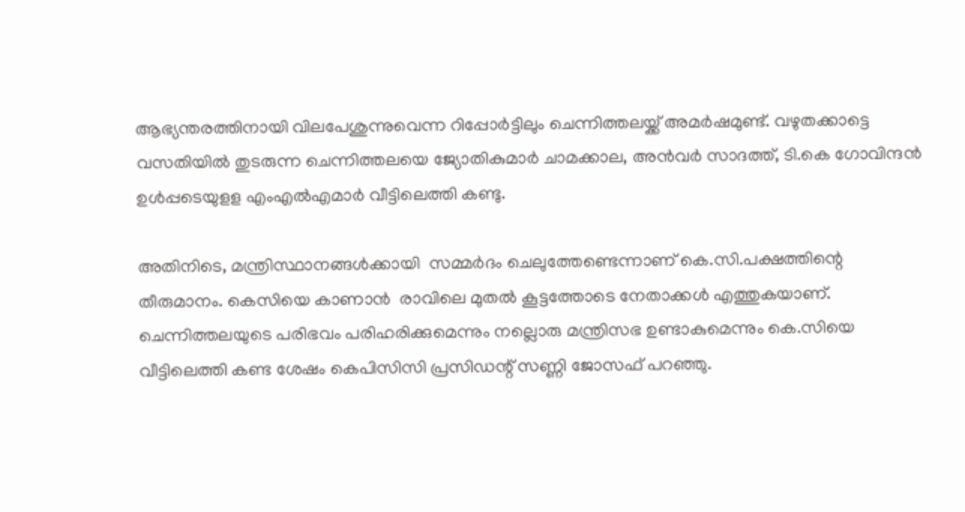ആഭ്യന്തരത്തിനായി വിലപേശുന്നുവെന്ന റിപ്പോര്‍ട്ടിലും ചെന്നിത്തലയ്ക്ക് അമര്‍ഷമുണ്ട്. വഴുതക്കാട്ടെ വസതിയില്‍ തുടരുന്ന ചെന്നിത്തലയെ ജ്യോതികുമാര്‍ ചാമക്കാല, അന്‍വര്‍ സാദത്ത്, ടി.കെ ഗോവിന്ദന്‍ ഉള്‍പ്പടെയുളള എംഎല്‍എമാര്‍ വീട്ടിലെത്തി കണ്ടു.

അതിനിടെ, മന്ത്രിസ്ഥാനങ്ങള്‍ക്കായി  സമ്മര്‍ദം ചെലുത്തേണ്ടെന്നാണ് കെ.സി.പക്ഷത്തിന്റെ തീരുമാനം. കെസിയെ കാണാന്‍  രാവിലെ മുതല്‍ കൂട്ടത്തോടെ നേതാക്കള്‍ എത്തുകയാണ്. ചെന്നിത്തലയുടെ പരിഭവം പരിഹരിക്കുമെന്നും നല്ലൊരു മന്ത്രിസഭ ഉണ്ടാകുമെന്നും കെ.സിയെ വീട്ടിലെത്തി കണ്ട ശേഷം കെപിസിസി പ്രസിഡന്റ് സണ്ണി ജോസഫ് പറഞ്ഞു.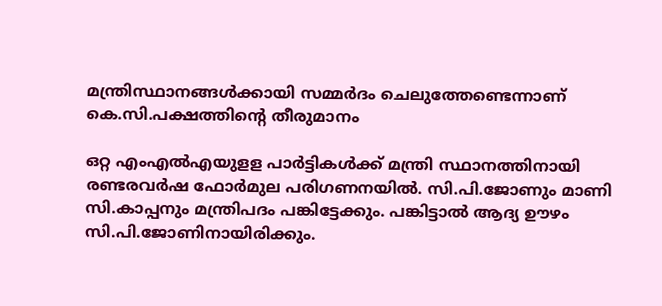മന്ത്രിസ്ഥാനങ്ങള്‍ക്കായി സമ്മര്‍ദം ചെലുത്തേണ്ടെന്നാണ് കെ.സി.പക്ഷത്തിന്റെ തീരുമാനം

ഒറ്റ എംഎല്‍എയുളള പാര്‍ട്ടികള്‍ക്ക് മന്ത്രി സ്ഥാനത്തിനായി രണ്ടരവര്‍ഷ ഫോര്‍മുല പരിഗണനയില്‍. സി.പി.ജോണും മാണി സി.കാപ്പനും മന്ത്രിപദം പങ്കിട്ടേക്കും. പങ്കിട്ടാല്‍ ആദ്യ ഊഴം സി.പി.ജോണിനായിരിക്കും.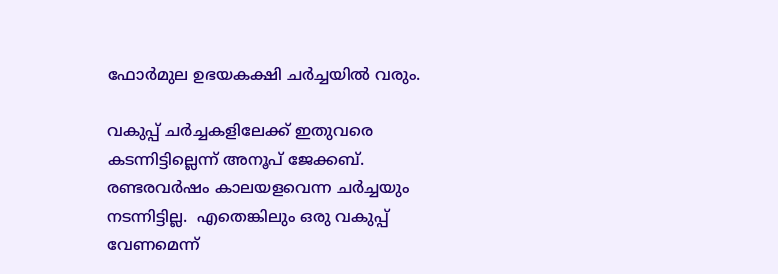ഫോര്‍മുല ഉഭയകക്ഷി ചര്‍ച്ചയില്‍ വരും.

വകുപ്പ് ചര്‍ച്ചകളിലേക്ക് ഇതുവരെ കടന്നിട്ടില്ലെന്ന് അനൂപ് ജേക്കബ്. രണ്ടരവര്‍ഷം കാലയളവെന്ന ചര്‍ച്ചയും നടന്നിട്ടില്ല.  എതെങ്കിലും ഒരു വകുപ്പ് വേണമെന്ന്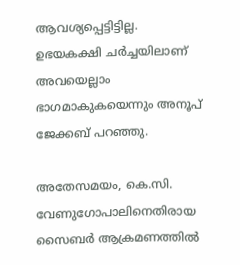ആവശ്യപ്പെട്ടിട്ടില്ല. ഉഭയകക്ഷി ചര്‍ച്ചയിലാണ് അവയെല്ലാം ഭാഗമാകുകയെന്നും അനൂപ് ജേക്കബ് പറഞ്ഞു.

അതേസമയം, കെ.സി. വേണുഗോപാലിനെതിരായ സൈബര്‍ ആക്രമണത്തില്‍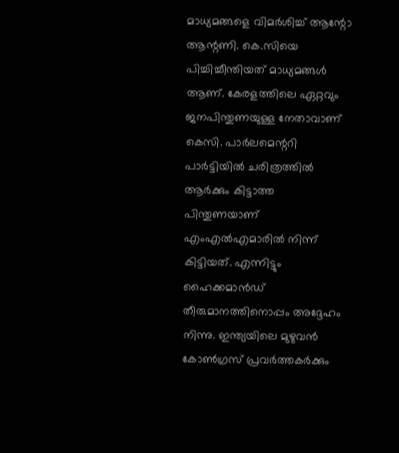മാധ്യമങ്ങളെ വിമര്‍ശിച്ച് ആന്റോ ആന്റണി. കെ.സിയെ  പിച്ചിച്ചീന്തിയത് മാധ്യമങ്ങൾ ആണ്. കേരളത്തിലെ ഏറ്റവും ജനപിന്തുണയുള്ള നേതാവാണ് കെസി. പാർലമെന്ററി പാർട്ടിയിൽ ചരിത്രത്തിൽ ആർക്കും കിട്ടാത്ത പിന്തുണയാണ് എംഎൽഎമാരിൽ നിന്ന്  കിട്ടിയത്. എന്നിട്ടും ഹൈക്കമാൻഡ് തീരുമാനത്തിനൊപ്പം അദ്ദേഹം നിന്നു. ഇന്ത്യയിലെ മുഴുവൻ കോൺഗ്രസ് പ്രവർത്തകർക്കും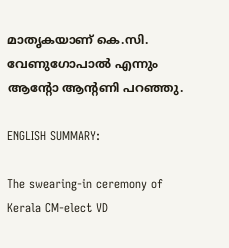മാതൃകയാണ് കെ.സി. വേണുഗോപാൽ എന്നും ആന്റോ ആന്റണി പറഞ്ഞു.

ENGLISH SUMMARY:

The swearing-in ceremony of Kerala CM-elect VD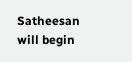Satheesan will begin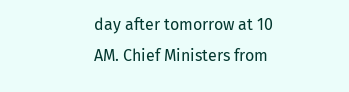day after tomorrow at 10 AM. Chief Ministers from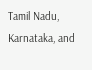Tamil Nadu, Karnataka, and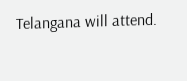Telangana will attend.